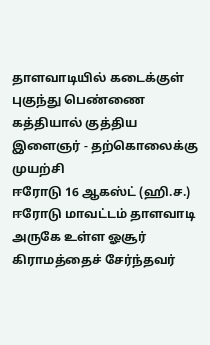தாளவாடியில் கடைக்குள் புகுந்து பெண்ணை கத்தியால் குத்திய இளைஞர் - தற்கொலைக்கு முயற்சி
ஈரோடு 16 ஆகஸ்ட் (ஹி.ச.) ஈரோடு மாவட்டம் தாளவாடி அருகே உள்ள ஓசூர் கிராமத்தைச் சேர்ந்தவர்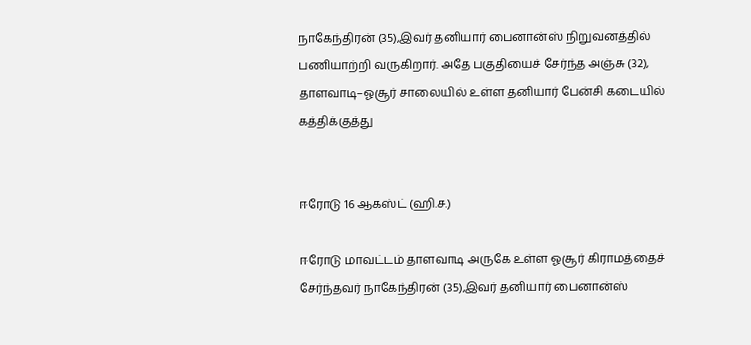நாகேந்திரன் (35),இவர் தனியார் பைனான்ஸ் நிறுவனத்தில் பணியாற்றி வருகிறார். அதே பகுதியைச் சேர்ந்த அஞ்சு (32), தாளவாடி–ஓசூர் சாலையில் உள்ள தனியார் பேன்சி கடையில்
கத்திக்குத்து


ஈரோடு 16 ஆகஸ்ட் (ஹி.ச.)

ஈரோடு மாவட்டம் தாளவாடி அருகே உள்ள ஓசூர் கிராமத்தைச் சேர்ந்தவர் நாகேந்திரன் (35),இவர் தனியார் பைனான்ஸ்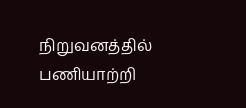நிறுவனத்தில் பணியாற்றி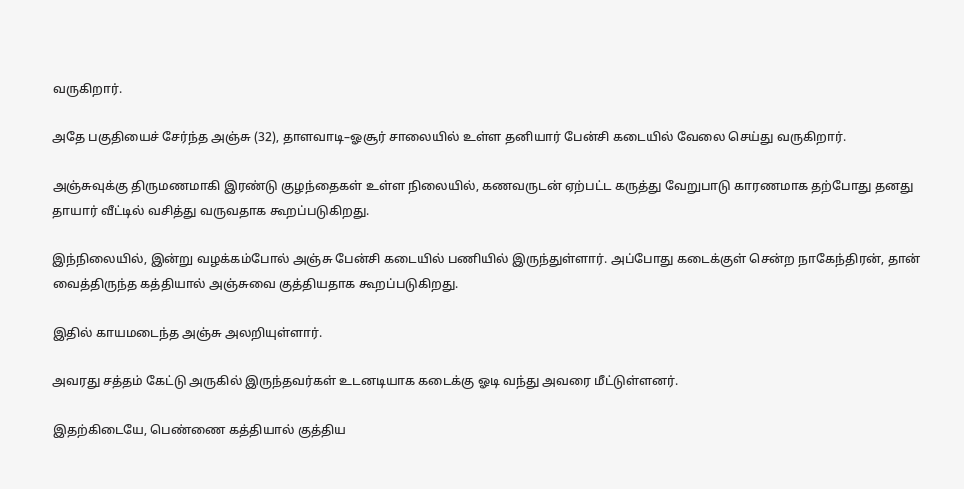வருகிறார்.

அதே பகுதியைச் சேர்ந்த அஞ்சு (32), தாளவாடி–ஓசூர் சாலையில் உள்ள தனியார் பேன்சி கடையில் வேலை செய்து வருகிறார்.

அஞ்சுவுக்கு திருமணமாகி இரண்டு குழந்தைகள் உள்ள நிலையில், கணவருடன் ஏற்பட்ட கருத்து வேறுபாடு காரணமாக தற்போது தனது தாயார் வீட்டில் வசித்து வருவதாக கூறப்படுகிறது.

இந்நிலையில், இன்று வழக்கம்போல் அஞ்சு பேன்சி கடையில் பணியில் இருந்துள்ளார். அப்போது கடைக்குள் சென்ற நாகேந்திரன், தான் வைத்திருந்த கத்தியால் அஞ்சுவை குத்தியதாக கூறப்படுகிறது.

இதில் காயமடைந்த அஞ்சு அலறியுள்ளார்.

அவரது சத்தம் கேட்டு அருகில் இருந்தவர்கள் உடனடியாக கடைக்கு ஓடி வந்து அவரை மீட்டுள்ளனர்.

இதற்கிடையே, பெண்ணை கத்தியால் குத்திய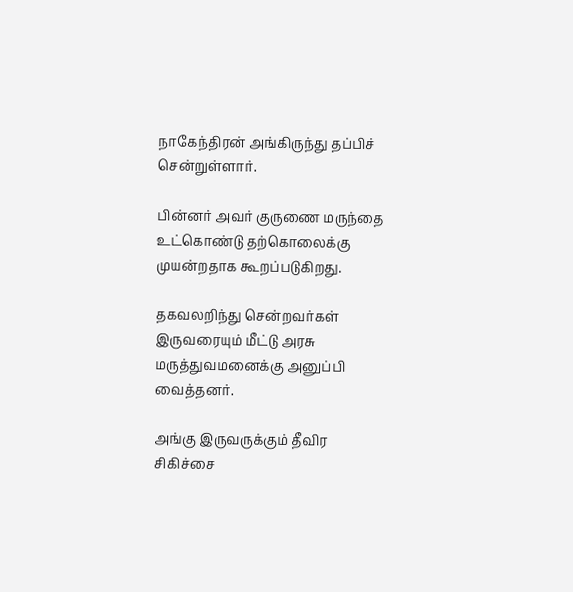நாகேந்திரன் அங்கிருந்து தப்பிச் சென்றுள்ளார்.

பின்னர் அவர் குருணை மருந்தை உட்கொண்டு தற்கொலைக்கு முயன்றதாக கூறப்படுகிறது.

தகவலறிந்து சென்றவர்கள் இருவரையும் மீட்டு அரசு மருத்துவமனைக்கு அனுப்பி வைத்தனர்.

அங்கு இருவருக்கும் தீவிர சிகிச்சை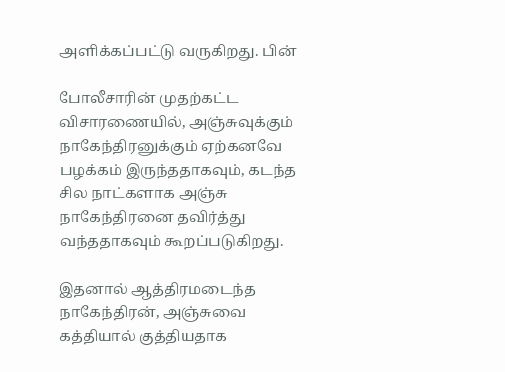அளிக்கப்பட்டு வருகிறது. பின்

போலீசாரின் முதற்கட்ட விசாரணையில், அஞ்சுவுக்கும் நாகேந்திரனுக்கும் ஏற்கனவே பழக்கம் இருந்ததாகவும், கடந்த சில நாட்களாக அஞ்சு நாகேந்திரனை தவிர்த்து வந்ததாகவும் கூறப்படுகிறது.

இதனால் ஆத்திரமடைந்த நாகேந்திரன், அஞ்சுவை கத்தியால் குத்தியதாக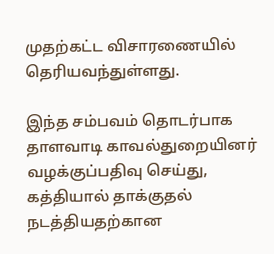முதற்கட்ட விசாரணையில் தெரியவந்துள்ளது.

இந்த சம்பவம் தொடர்பாக தாளவாடி காவல்துறையினர் வழக்குப்பதிவு செய்து, கத்தியால் தாக்குதல் நடத்தியதற்கான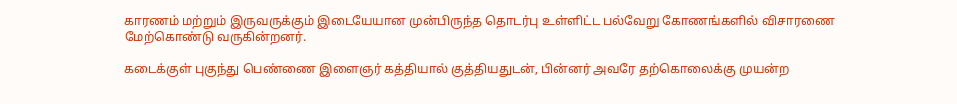காரணம் மற்றும் இருவருக்கும் இடையேயான முன்பிருந்த தொடர்பு உள்ளிட்ட பல்வேறு கோணங்களில் விசாரணை மேற்கொண்டு வருகின்றனர்.

கடைக்குள் புகுந்து பெண்ணை இளைஞர் கத்தியால் குத்தியதுடன், பின்னர் அவரே தற்கொலைக்கு முயன்ற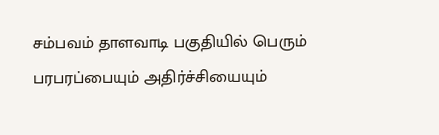சம்பவம் தாளவாடி பகுதியில் பெரும் பரபரப்பையும் அதிர்ச்சியையும்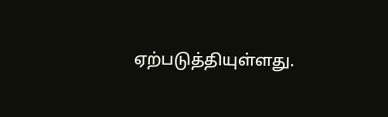ஏற்படுத்தியுள்ளது.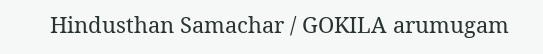Hindusthan Samachar / GOKILA arumugam